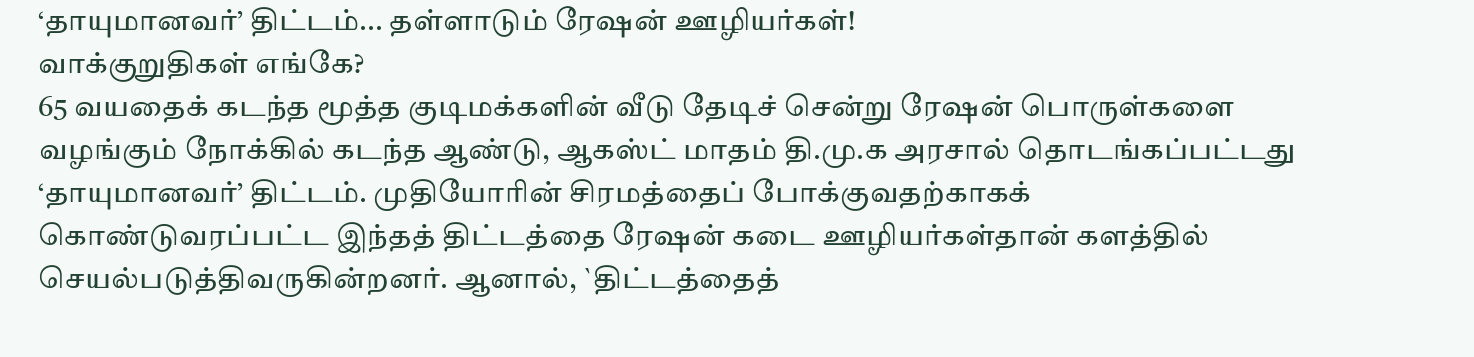‘தாயுமானவர்’ திட்டம்... தள்ளாடும் ரேஷன் ஊழியர்கள்!
வாக்குறுதிகள் எங்கே?
65 வயதைக் கடந்த மூத்த குடிமக்களின் வீடு தேடிச் சென்று ரேஷன் பொருள்களை வழங்கும் நோக்கில் கடந்த ஆண்டு, ஆகஸ்ட் மாதம் தி.மு.க அரசால் தொடங்கப்பட்டது ‘தாயுமானவர்’ திட்டம். முதியோரின் சிரமத்தைப் போக்குவதற்காகக் கொண்டுவரப்பட்ட இந்தத் திட்டத்தை ரேஷன் கடை ஊழியர்கள்தான் களத்தில் செயல்படுத்திவருகின்றனர். ஆனால், `திட்டத்தைத்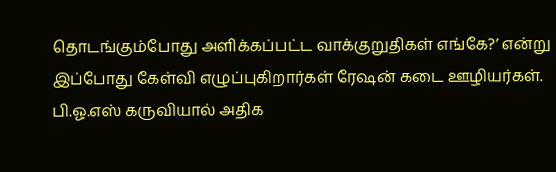தொடங்கும்போது அளிக்கப்பட்ட வாக்குறுதிகள் எங்கே?’ என்று இப்போது கேள்வி எழுப்புகிறார்கள் ரேஷன் கடை ஊழியர்கள்.
பி.ஓ.எஸ் கருவியால் அதிக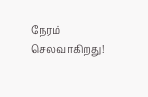நேரம் செலவாகிறது!